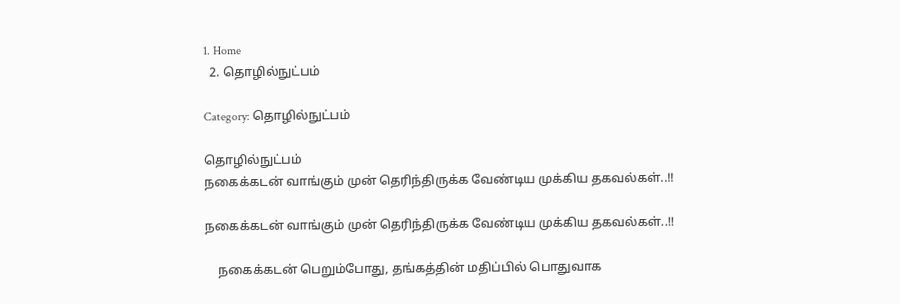1. Home
  2. தொழில்நுட்பம்

Category: தொழில்நுட்பம்

தொழில்நுட்பம்
நகைக்கடன் வாங்கும் முன் தெரிந்திருக்க வேண்டிய முக்கிய தகவல்கள்..!!

நகைக்கடன் வாங்கும் முன் தெரிந்திருக்க வேண்டிய முக்கிய தகவல்கள்..!!

    நகைக்கடன் பெறும்போது, தங்கத்தின் மதிப்பில் பொதுவாக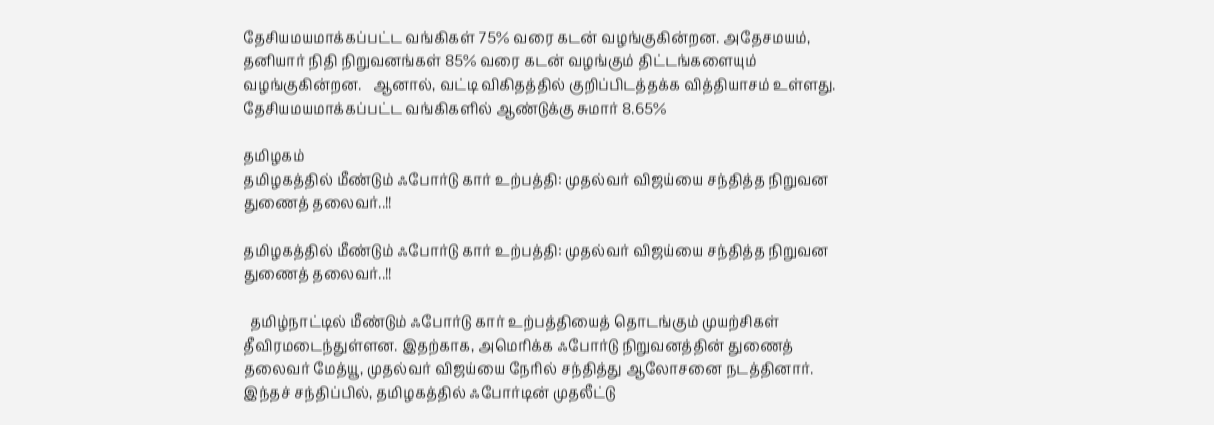தேசியமயமாக்கப்பட்ட வங்கிகள் 75% வரை கடன் வழங்குகின்றன. அதேசமயம், தனியார் நிதி நிறுவனங்கள் 85% வரை கடன் வழங்கும் திட்டங்களையும் வழங்குகின்றன.   ஆனால், வட்டி விகிதத்தில் குறிப்பிடத்தக்க வித்தியாசம் உள்ளது. தேசியமயமாக்கப்பட்ட வங்கிகளில் ஆண்டுக்கு சுமார் 8.65%

தமிழகம்
தமிழகத்தில் மீண்டும் ஃபோர்டு கார் உற்பத்தி: முதல்வர் விஜய்யை சந்தித்த நிறுவன துணைத் தலைவர்..!!

தமிழகத்தில் மீண்டும் ஃபோர்டு கார் உற்பத்தி: முதல்வர் விஜய்யை சந்தித்த நிறுவன துணைத் தலைவர்..!!

  தமிழ்நாட்டில் மீண்டும் ஃபோர்டு கார் உற்பத்தியைத் தொடங்கும் முயற்சிகள் தீவிரமடைந்துள்ளன. இதற்காக, அமெரிக்க ஃபோர்டு நிறுவனத்தின் துணைத் தலைவர் மேத்யூ, முதல்வர் விஜய்யை நேரில் சந்தித்து ஆலோசனை நடத்தினார்.   இந்தச் சந்திப்பில், தமிழகத்தில் ஃபோர்டின் முதலீட்டு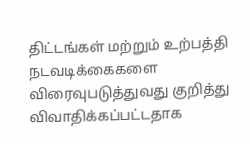திட்டங்கள் மற்றும் உற்பத்தி நடவடிக்கைகளை விரைவுபடுத்துவது குறித்து விவாதிக்கப்பட்டதாக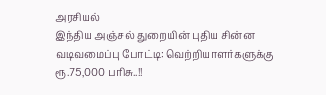அரசியல்
இந்திய அஞ்சல் துறையின் புதிய சின்ன வடிவமைப்பு போட்டி: வெற்றியாளர்களுக்கு ரூ.75,000 பரிசு..!!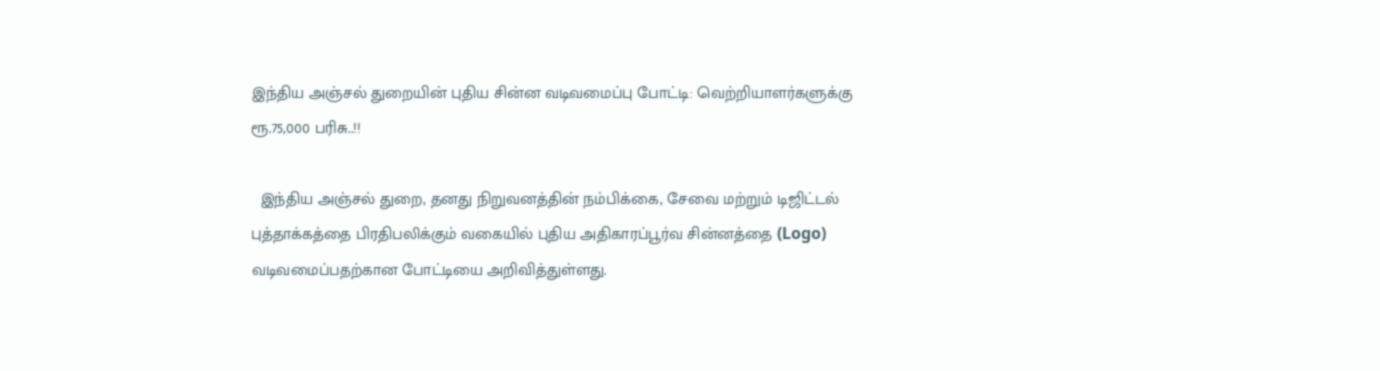இந்திய அஞ்சல் துறையின் புதிய சின்ன வடிவமைப்பு போட்டி: வெற்றியாளர்களுக்கு ரூ.75,000 பரிசு..!!

  இந்திய அஞ்சல் துறை, தனது நிறுவனத்தின் நம்பிக்கை, சேவை மற்றும் டிஜிட்டல் புத்தாக்கத்தை பிரதிபலிக்கும் வகையில் புதிய அதிகாரப்பூர்வ சின்னத்தை (Logo) வடிவமைப்பதற்கான போட்டியை அறிவித்துள்ளது.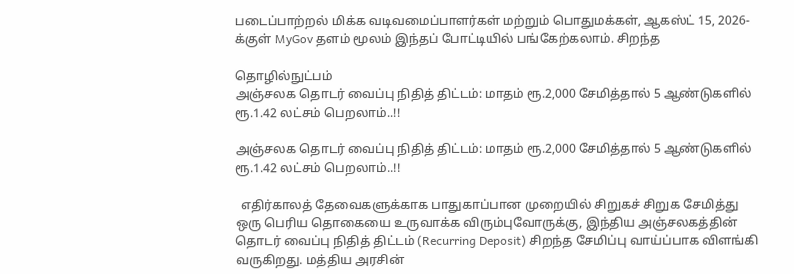படைப்பாற்றல் மிக்க வடிவமைப்பாளர்கள் மற்றும் பொதுமக்கள், ஆகஸ்ட் 15, 2026-க்குள் MyGov தளம் மூலம் இந்தப் போட்டியில் பங்கேற்கலாம். சிறந்த

தொழில்நுட்பம்
அஞ்சலக தொடர் வைப்பு நிதித் திட்டம்: மாதம் ரூ.2,000 சேமித்தால் 5 ஆண்டுகளில் ரூ.1.42 லட்சம் பெறலாம்..!!

அஞ்சலக தொடர் வைப்பு நிதித் திட்டம்: மாதம் ரூ.2,000 சேமித்தால் 5 ஆண்டுகளில் ரூ.1.42 லட்சம் பெறலாம்..!!

  எதிர்காலத் தேவைகளுக்காக பாதுகாப்பான முறையில் சிறுகச் சிறுக சேமித்து ஒரு பெரிய தொகையை உருவாக்க விரும்புவோருக்கு, இந்திய அஞ்சலகத்தின் தொடர் வைப்பு நிதித் திட்டம் (Recurring Deposit) சிறந்த சேமிப்பு வாய்ப்பாக விளங்கி வருகிறது. மத்திய அரசின்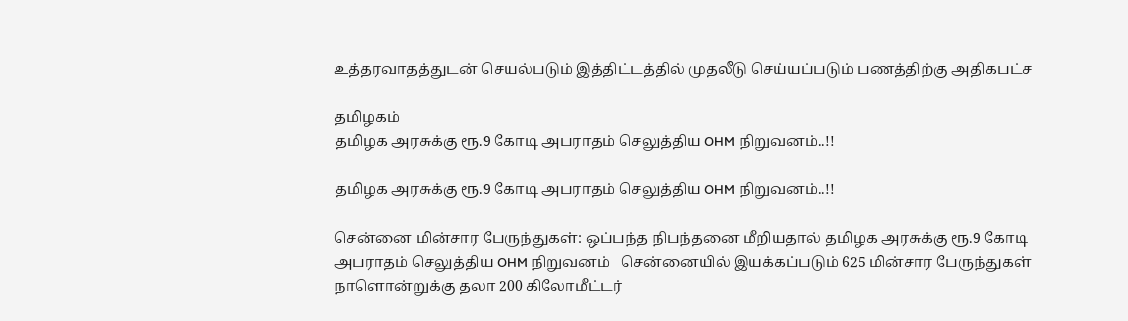உத்தரவாதத்துடன் செயல்படும் இத்திட்டத்தில் முதலீடு செய்யப்படும் பணத்திற்கு அதிகபட்ச

தமிழகம்
தமிழக அரசுக்கு ரூ.9 கோடி அபராதம் செலுத்திய OHM நிறுவனம்..!!

தமிழக அரசுக்கு ரூ.9 கோடி அபராதம் செலுத்திய OHM நிறுவனம்..!!

சென்னை மின்சார பேருந்துகள்: ஒப்பந்த நிபந்தனை மீறியதால் தமிழக அரசுக்கு ரூ.9 கோடி அபராதம் செலுத்திய OHM நிறுவனம்   சென்னையில் இயக்கப்படும் 625 மின்சார பேருந்துகள் நாளொன்றுக்கு தலா 200 கிலோமீட்டர்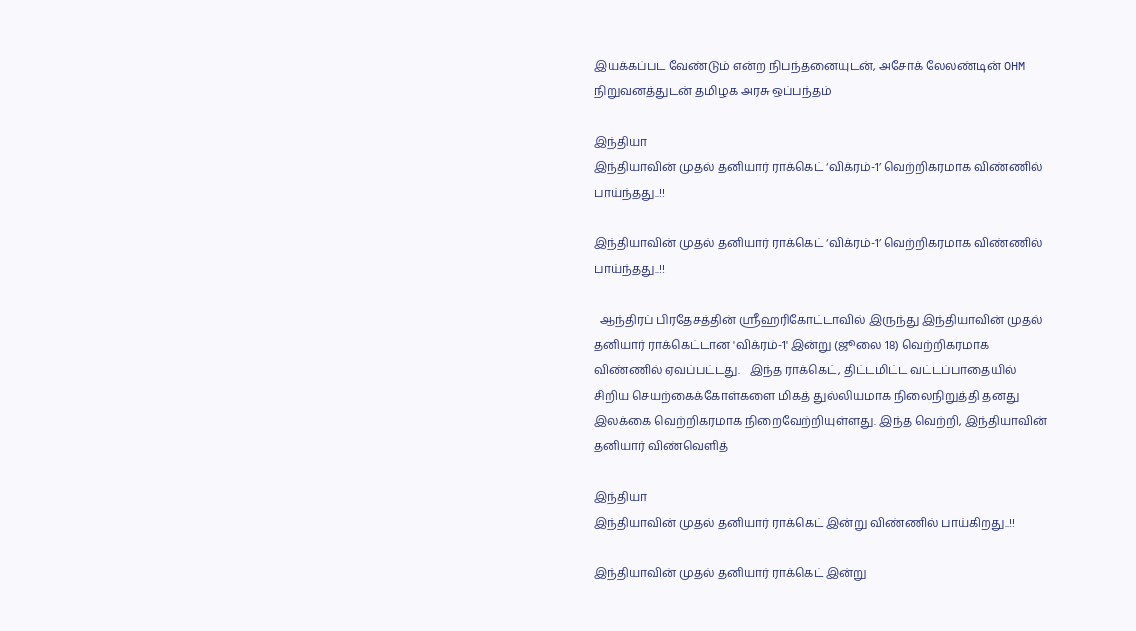இயக்கப்பட வேண்டும் என்ற நிபந்தனையுடன், அசோக் லேலண்டின் OHM நிறுவனத்துடன் தமிழக அரசு ஒப்பந்தம்

இந்தியா
இந்தியாவின் முதல் தனியார் ராக்கெட் ‘விக்ரம்-1’ வெற்றிகரமாக விண்ணில் பாய்ந்தது..!!

இந்தியாவின் முதல் தனியார் ராக்கெட் ‘விக்ரம்-1’ வெற்றிகரமாக விண்ணில் பாய்ந்தது..!!

  ஆந்திரப் பிரதேசத்தின் ஸ்ரீஹரிகோட்டாவில் இருந்து இந்தியாவின் முதல் தனியார் ராக்கெட்டான 'விக்ரம்-1' இன்று (ஜூலை 18) வெற்றிகரமாக விண்ணில் ஏவப்பட்டது.   இந்த ராக்கெட், திட்டமிட்ட வட்டப்பாதையில் சிறிய செயற்கைக்கோள்களை மிகத் துல்லியமாக நிலைநிறுத்தி தனது இலக்கை வெற்றிகரமாக நிறைவேற்றியுள்ளது. இந்த வெற்றி, இந்தியாவின் தனியார் விண்வெளித்

இந்தியா
இந்தியாவின் முதல் தனியார் ராக்கெட் இன்று விண்ணில் பாய்கிறது..!!

இந்தியாவின் முதல் தனியார் ராக்கெட் இன்று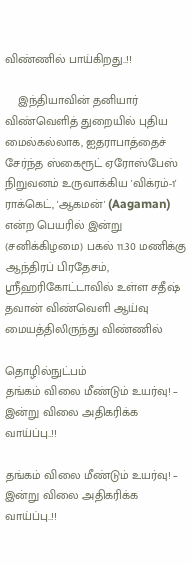விண்ணில் பாய்கிறது..!!

    இந்தியாவின் தனியார் விண்வெளித் துறையில் புதிய மைல்கல்லாக, ஐதராபாத்தைச் சேர்ந்த ஸ்கைரூட் ஏரோஸ்பேஸ் நிறுவனம் உருவாக்கிய 'விக்ரம்-1' ராக்கெட், 'ஆகமன்' (Aagaman) என்ற பெயரில் இன்று (சனிக்கிழமை) பகல் 11.30 மணிக்கு ஆந்திரப் பிரதேசம், ஸ்ரீஹரிகோட்டாவில் உள்ள சதீஷ் தவான் விண்வெளி ஆய்வு மையத்திலிருந்து விண்ணில்

தொழில்நுட்பம்
தங்கம் விலை மீண்டும் உயர்வு! – இன்று விலை அதிகரிக்க வாய்ப்பு..!!

தங்கம் விலை மீண்டும் உயர்வு! – இன்று விலை அதிகரிக்க வாய்ப்பு..!!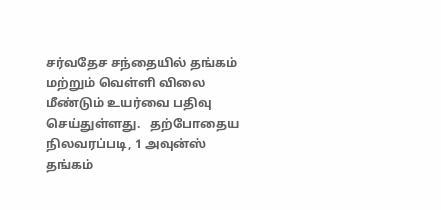சர்வதேச சந்தையில் தங்கம் மற்றும் வெள்ளி விலை மீண்டும் உயர்வை பதிவு செய்துள்ளது.   தற்போதைய நிலவரப்படி, 1 அவுன்ஸ் தங்கம்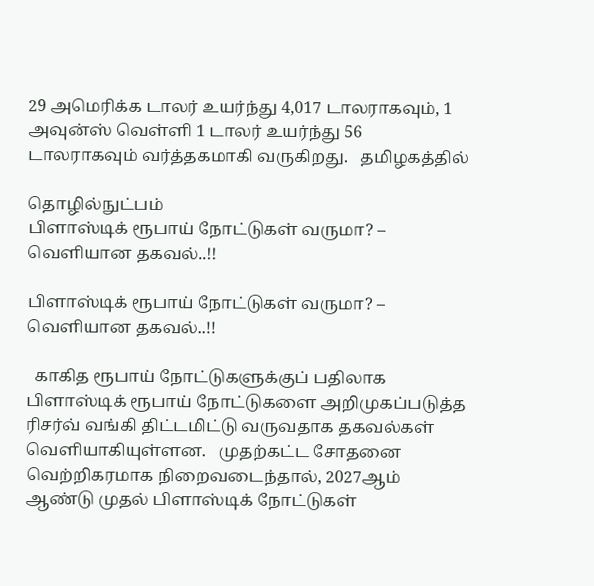29 அமெரிக்க டாலர் உயர்ந்து 4,017 டாலராகவும், 1 அவுன்ஸ் வெள்ளி 1 டாலர் உயர்ந்து 56 டாலராகவும் வர்த்தகமாகி வருகிறது.   தமிழகத்தில்

தொழில்நுட்பம்
பிளாஸ்டிக் ரூபாய் நோட்டுகள் வருமா? – வெளியான தகவல்..!!

பிளாஸ்டிக் ரூபாய் நோட்டுகள் வருமா? – வெளியான தகவல்..!!

  காகித ரூபாய் நோட்டுகளுக்குப் பதிலாக பிளாஸ்டிக் ரூபாய் நோட்டுகளை அறிமுகப்படுத்த ரிசர்வ் வங்கி திட்டமிட்டு வருவதாக தகவல்கள் வெளியாகியுள்ளன.   முதற்கட்ட சோதனை வெற்றிகரமாக நிறைவடைந்தால், 2027ஆம் ஆண்டு முதல் பிளாஸ்டிக் நோட்டுகள்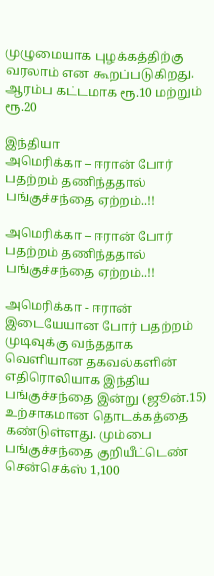முழுமையாக புழக்கத்திற்கு வரலாம் என கூறப்படுகிறது. ஆரம்ப கட்டமாக ரூ.10 மற்றும் ரூ.20

இந்தியா
அமெரிக்கா – ஈரான் போர் பதற்றம் தணிந்ததால் பங்குச்சந்தை ஏற்றம்..!!

அமெரிக்கா – ஈரான் போர் பதற்றம் தணிந்ததால் பங்குச்சந்தை ஏற்றம்..!!

அமெரிக்கா - ஈரான் இடையேயான போர் பதற்றம் முடிவுக்கு வந்ததாக வெளியான தகவல்களின் எதிரொலியாக இந்திய பங்குச்சந்தை இன்று (ஜூன்.15) உற்சாகமான தொடக்கத்தை கண்டுள்ளது. மும்பை பங்குச்சந்தை குறியீட்டெண் சென்செக்ஸ் 1,100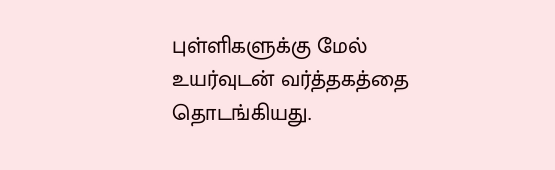புள்ளிகளுக்கு மேல் உயர்வுடன் வர்த்தகத்தை தொடங்கியது.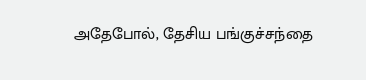அதேபோல், தேசிய பங்குச்சந்தை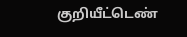குறியீட்டெண்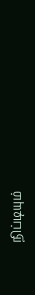நிப்டியும்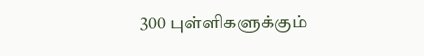300 புள்ளிகளுக்கும்